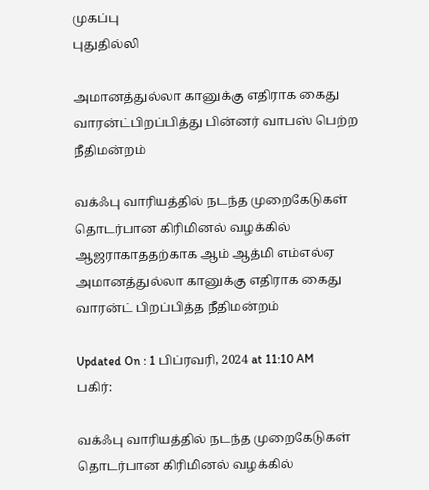முகப்பு
புதுதில்லி

அமானத்துல்லா கானுக்கு எதிராக கைது வாரன்ட்பிறப்பித்து பின்னர் வாபஸ் பெற்ற நீதிமன்றம்

வக்ஃபு வாரியத்தில் நடந்த முறைகேடுகள் தொடர்பான கிரிமினல் வழக்கில் ஆஜராகாததற்காக ஆம் ஆத்மி எம்எல்ஏ அமானத்துல்லா கானுக்கு எதிராக கைது வாரன்ட் பிறப்பித்த நீதிமன்றம்

Updated On : 1 பிப்ரவரி, 2024 at 11:10 AM
பகிர்:

வக்ஃபு வாரியத்தில் நடந்த முறைகேடுகள் தொடர்பான கிரிமினல் வழக்கில்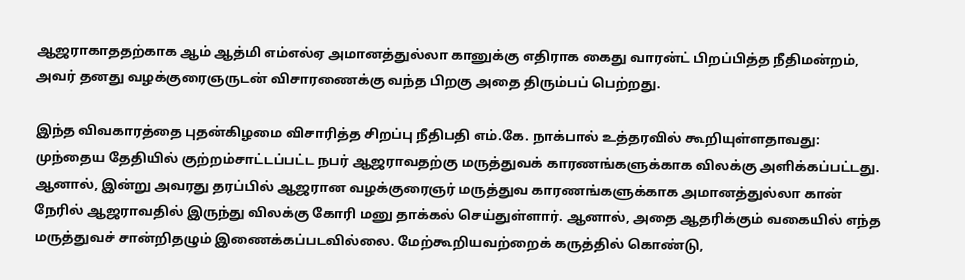ஆஜராகாததற்காக ஆம் ஆத்மி எம்எல்ஏ அமானத்துல்லா கானுக்கு எதிராக கைது வாரன்ட் பிறப்பித்த நீதிமன்றம், அவர் தனது வழக்குரைஞருடன் விசாரணைக்கு வந்த பிறகு அதை திரும்பப் பெற்றது.

இந்த விவகாரத்தை புதன்கிழமை விசாரித்த சிறப்பு நீதிபதி எம்.கே. நாக்பால் உத்தரவில் கூறியுள்ளதாவது: முந்தைய தேதியில் குற்றம்சாட்டப்பட்ட நபர் ஆஜராவதற்கு மருத்துவக் காரணங்களுக்காக விலக்கு அளிக்கப்பட்டது. ஆனால், இன்று அவரது தரப்பில் ஆஜரான வழக்குரைஞர் மருத்துவ காரணங்களுக்காக அமானத்துல்லா கான் நேரில் ஆஜராவதில் இருந்து விலக்கு கோரி மனு தாக்கல் செய்துள்ளார். ஆனால், அதை ஆதரிக்கும் வகையில் எந்த மருத்துவச் சான்றிதழும் இணைக்கப்படவில்லை. மேற்கூறியவற்றைக் கருத்தில் கொண்டு,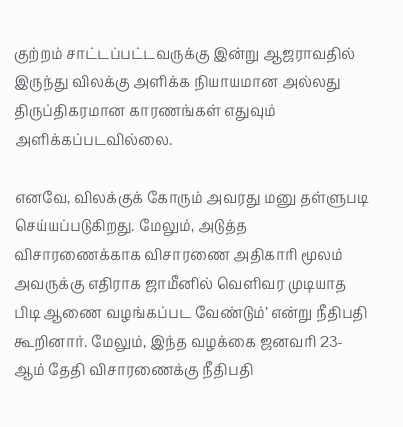குற்றம் சாட்டப்பட்டவருக்கு இன்று ஆஜராவதில் இருந்து விலக்கு அளிக்க நியாயமான அல்லது திருப்திகரமான காரணங்கள் எதுவும் அளிக்கப்படவில்லை.

எனவே, விலக்குக் கோரும் அவரது மனு தள்ளுபடி செய்யப்படுகிறது. மேலும், அடுத்த விசாரணைக்காக விசாரணை அதிகாரி மூலம் அவருக்கு எதிராக ஜாமீனில் வெளிவர முடியாத பிடி ஆணை வழங்கப்பட வேண்டும்’ என்று நீதிபதி கூறினார். மேலும், இந்த வழக்கை ஜனவரி 23- ஆம் தேதி விசாரணைக்கு நீதிபதி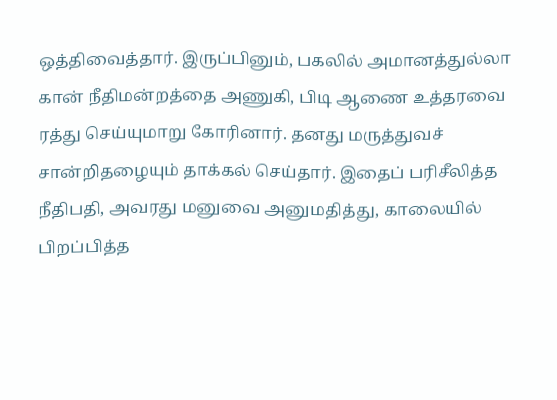ஒத்திவைத்தார். இருப்பினும், பகலில் அமானத்துல்லா கான் நீதிமன்றத்தை அணுகி, பிடி ஆணை உத்தரவை ரத்து செய்யுமாறு கோரினார். தனது மருத்துவச் சான்றிதழையும் தாக்கல் செய்தார். இதைப் பரிசீலித்த நீதிபதி, அவரது மனுவை அனுமதித்து, காலையில் பிறப்பித்த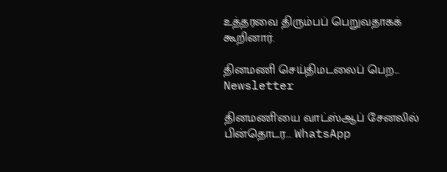உத்தரவை திரும்பப் பெறுவதாகக் கூறினார்.

தினமணி செய்திமடலைப் பெற... Newsletter

தினமணி'யை வாட்ஸ்ஆப் சேனலில் பின்தொடர... WhatsApp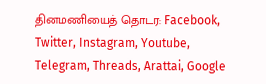தினமணியைத் தொடர: Facebook, Twitter, Instagram, Youtube, Telegram, Threads, Arattai, Google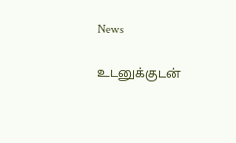News

உடனுக்குடன்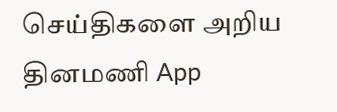செய்திகளை அறிய தினமணி App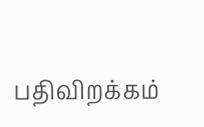பதிவிறக்கம்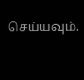செய்யவும்.